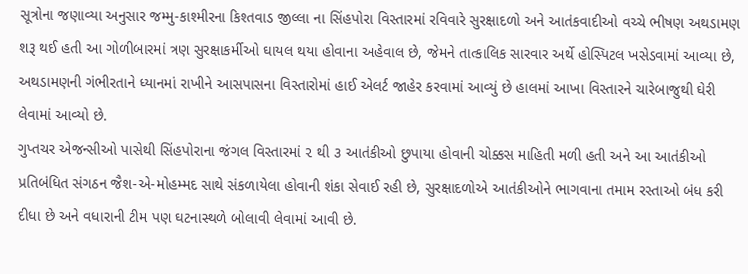સૂત્રોના જણાવ્યા અનુસાર જમ્મુ-કાશ્મીરના કિશ્તવાડ જીલ્લા ના સિંહપોરા વિસ્તારમાં રવિવારે સુરક્ષાદળો અને આતંકવાદીઓ વચ્ચે ભીષણ અથડામણ શરૂ થઈ હતી આ ગોળીબારમાં ત્રણ સુરક્ષાકર્મીઓ ઘાયલ થયા હોવાના અહેવાલ છે, જેમને તાત્કાલિક સારવાર અર્થે હોસ્પિટલ ખસેડવામાં આવ્યા છે, અથડામણની ગંભીરતાને ધ્યાનમાં રાખીને આસપાસના વિસ્તારોમાં હાઈ એલર્ટ જાહેર કરવામાં આવ્યું છે હાલમાં આખા વિસ્તારને ચારેબાજુથી ઘેરી લેવામાં આવ્યો છે.
ગુપ્તચર એજન્સીઓ પાસેથી સિંહપોરાના જંગલ વિસ્તારમાં ૨ થી ૩ આતંકીઓ છુપાયા હોવાની ચોક્કસ માહિતી મળી હતી અને આ આતંકીઓ પ્રતિબંધિત સંગઠન જૈશ-એ-મોહમ્મદ સાથે સંકળાયેલા હોવાની શંકા સેવાઈ રહી છે, સુરક્ષાદળોએ આતંકીઓને ભાગવાના તમામ રસ્તાઓ બંધ કરી દીધા છે અને વધારાની ટીમ પણ ઘટનાસ્થળે બોલાવી લેવામાં આવી છે.